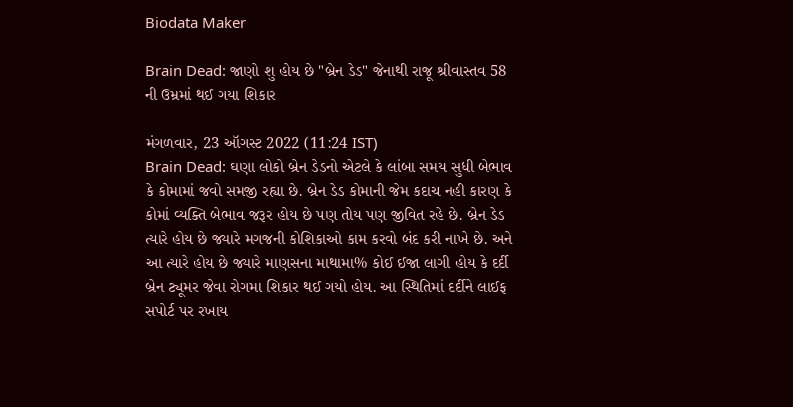Biodata Maker

Brain Dead: જાણો શુ હોય છે "બ્રેન ડેડ" જેનાથી રાજૂ શ્રીવાસ્તવ 58 ની ઉમ્રમાં થઈ ગયા શિકાર

મંગળવાર, 23 ઑગસ્ટ 2022 (11:24 IST)
Brain Dead: ઘણા લોકો બ્રેન ડેડનો એટલે કે લાંબા સમય સુધી બેભાવ કે કોમામાં જવો સમજી રહ્યા છે. બ્રેન ડેડ કોમાની જેમ કદાચ નહી કારણ કે કોમાં વ્યક્તિ બેભાવ જરૂર હોય છે પણ તોય પણ જીવિત રહે છે. બ્રેન ડેડ ત્યારે હોય છે જ્યારે મગજની કોશિકાઓ કામ કરવો બંદ કરી નાખે છે. અને આ ત્યારે હોય છે જ્યારે માણસના માથામા% કોઈ ઈજા લાગી હોય કે દર્દી બ્રેન ટ્યૂમર જેવા રોગમા શિકાર થઈ ગયો હોય. આ સ્થિતિમાં દર્દીને લાઈફ સપોર્ટ પર રખાય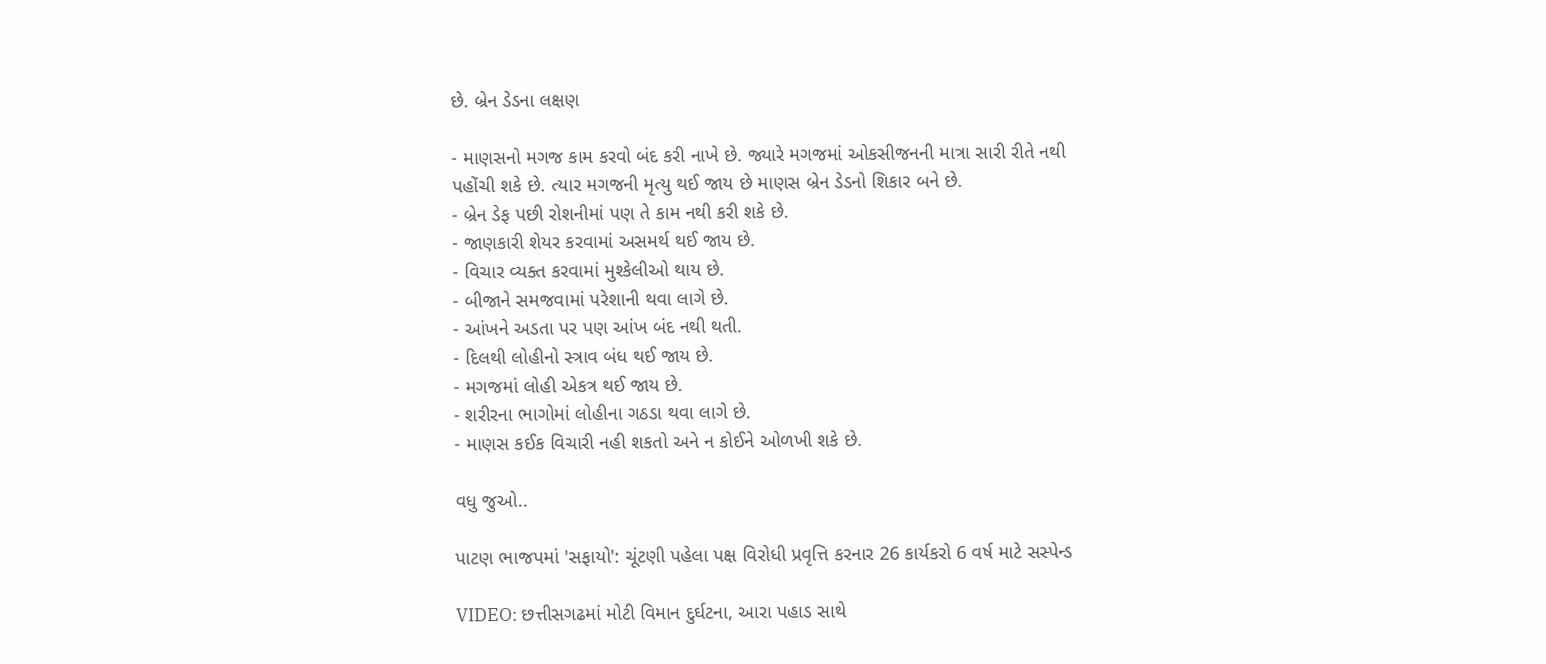છે. બ્રેન ડેડના લક્ષણ

- માણસનો મગજ કામ કરવો બંદ કરી નાખે છે. જ્યારે મગજમાં ઓકસીજનની માત્રા સારી રીતે નથી પહોંચી શકે છે. ત્યાર મગજની મૃત્યુ થઈ જાય છે માણસ બ્રેન ડેડનો શિકાર બને છે.
- બ્રેન ડેફ પછી રોશનીમાં પણ તે કામ નથી કરી શકે છે.
- જાણકારી શેયર કરવામાં અસમર્થ થઈ જાય છે.
- વિચાર વ્યક્ત કરવામાં મુશ્કેલીઓ થાય છે.
- બીજાને સમજવામાં પરેશાની થવા લાગે છે.
- આંખને અડતા પર પણ આંખ બંદ નથી થતી.
- દિલથી લોહીનો સ્ત્રાવ બંધ થઈ જાય છે.
- મગજમાં લોહી એકત્ર થઈ જાય છે.
- શરીરના ભાગોમાં લોહીના ગઠડા થવા લાગે છે.
- માણસ કઈક વિચારી નહી શકતો અને ન કોઈને ઓળખી શકે છે.

વધુ જુઓ..

પાટણ ભાજપમાં 'સફાયો': ચૂંટણી પહેલા પક્ષ વિરોધી પ્રવૃત્તિ કરનાર 26 કાર્યકરો 6 વર્ષ માટે સસ્પેન્ડ

VIDEO: છત્તીસગઢમાં મોટી વિમાન દુર્ઘટના, આરા પહાડ સાથે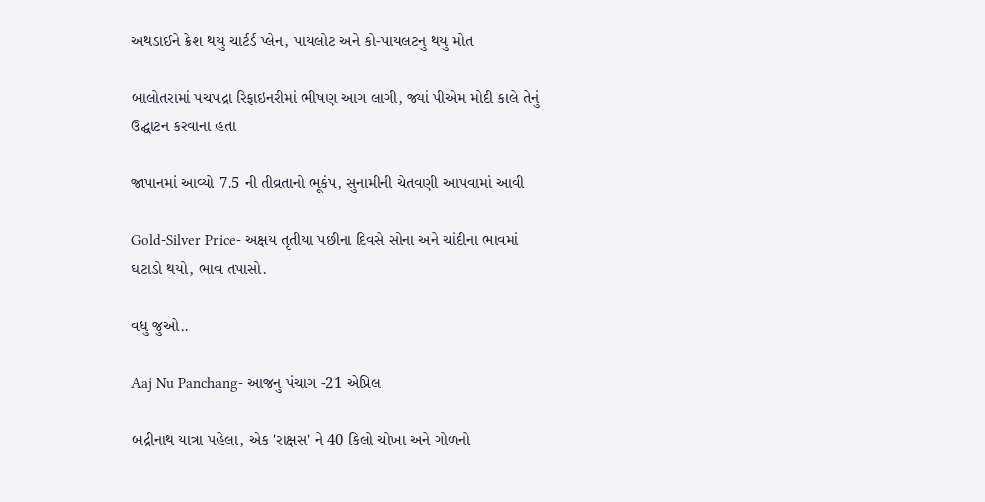અથડાઈને ક્રેશ થયુ ચાર્ટર્ડ પ્લેન, પાયલોટ અને કો-પાયલટનુ થયુ મોત

બાલોતરામાં પચપદ્રા રિફાઇનરીમાં ભીષણ આગ લાગી, જ્યાં પીએમ મોદી કાલે તેનું ઉદ્ઘાટન કરવાના હતા

જાપાનમાં આવ્યો 7.5 ની તીવ્રતાનો ભૂકંપ, સુનામીની ચેતવણી આપવામાં આવી

Gold-Silver Price- અક્ષય તૃતીયા પછીના દિવસે સોના અને ચાંદીના ભાવમાં ઘટાડો થયો, ભાવ તપાસો.

વધુ જુઓ..

Aaj Nu Panchang- આજનુ પંચાગ -21 એપ્રિલ

બદ્રીનાથ યાત્રા પહેલા, એક 'રાક્ષસ' ને 40 કિલો ચોખા અને ગોળનો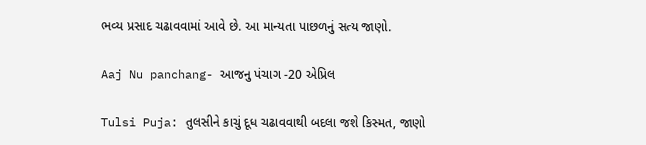ભવ્ય પ્રસાદ ચઢાવવામાં આવે છે. આ માન્યતા પાછળનું સત્ય જાણો.

Aaj Nu panchang- આજનુ પંચાગ -20 એપ્રિલ

Tulsi Puja: તુલસીને કાચું દૂધ ચઢાવવાથી બદલા જશે કિસ્મત, જાણો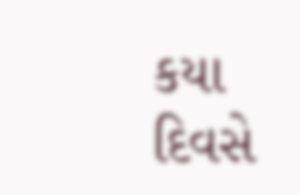કયા દિવસે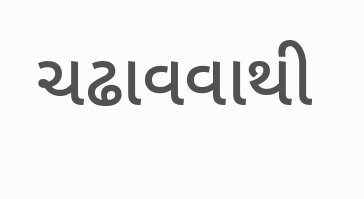ચઢાવવાથી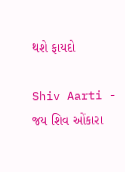થશે ફાયદો

Shiv Aarti - જય શિવ ઓંકારા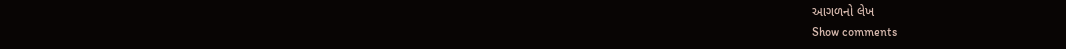આગળનો લેખ
Show comments